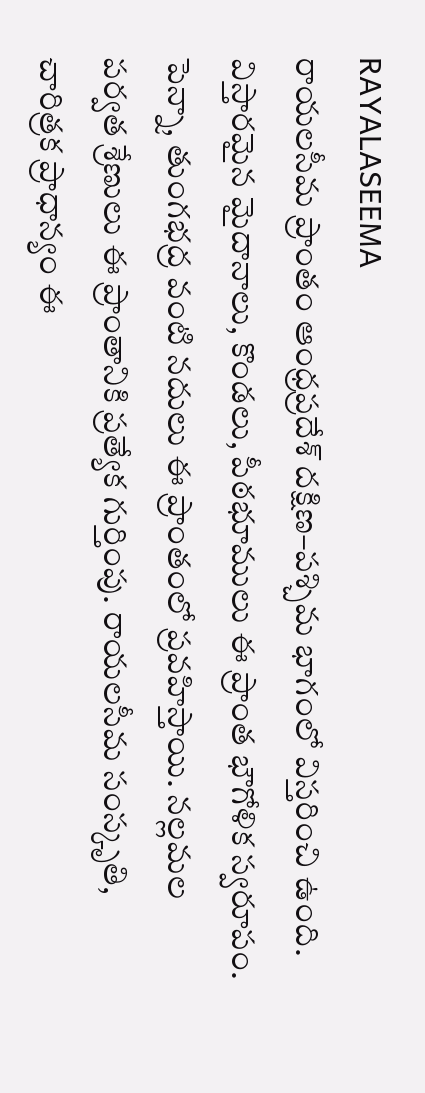RAYALASEEMA
రాయలసీమ ప్రాంతం ఆంధ్రప్రదేశ్ దక్షిణ–పశ్చిమ భాగంలో విస్తరించి ఉంది. విస్తారమైన మైదానాలు, కొండలు, పీఠభూములు ఈ ప్రాంత భౌగోళిక స్వరూపం. పెన్నా, తుంగభద్ర వంటి నదులు ఈ ప్రాంతంలో ప్రవహిస్తాయి. నల్లమల పర్వత శ్రేణులు ఈ ప్రాంతానికి ప్రత్యేక గుర్తింపు. రాయలసీమ సంస్కృతి, చారిత్రక ప్రాధాన్యం ఈ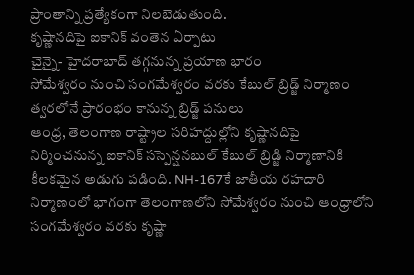ప్రాంతాన్ని ప్రత్యేకంగా నిలబెడుతుంది.
కృష్ణానదిపై ఐకానిక్ వంతెన ఏర్పాటు
చైన్నై- హైదరాబాద్ తగ్గనున్న ప్రయాణ భారం
సోమేశ్వరం నుంచి సంగమేశ్వరం వరకు కేబుల్ బ్రిడ్జ్ నిర్మాణం
త్వరలోనే ప్రారంభం కానున్న బ్రిడ్జ్ పనులు
ఆంధ్ర, తెలంగాణ రాష్ట్రాల సరిహద్దుల్లోని కృష్ణానదిపై నిర్మించనున్న ఐకానిక్ సస్పెన్షనబుల్ కేబుల్ బ్రిడ్జి నిర్మాణానికి కీలకమైన అడుగు పడింది. NH-167కే జాతీయ రహదారి నిర్మాణంలో భాగంగా తెలంగాణలోని సోమేశ్వరం నుంచి ఆంధ్రాలోని సంగమేశ్వరం వరకు కృష్ణా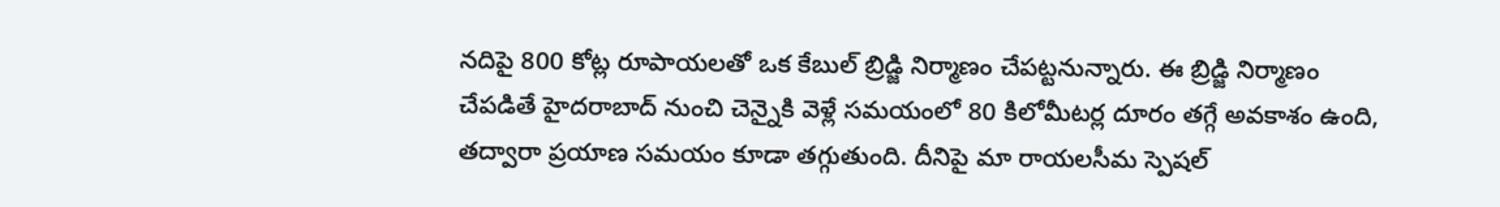నదిపై 800 కోట్ల రూపాయలతో ఒక కేబుల్ బ్రిడ్జి నిర్మాణం చేపట్టనున్నారు. ఈ బ్రిడ్జి నిర్మాణం చేపడితే హైదరాబాద్ నుంచి చెన్నైకి వెళ్లే సమయంలో 80 కిలోమీటర్ల దూరం తగ్గే అవకాశం ఉంది, తద్వారా ప్రయాణ సమయం కూడా తగ్గుతుంది. దీనిపై మా రాయలసీమ స్పెషల్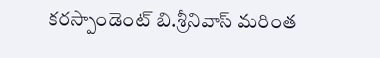కరస్పాండెంట్ బి.శ్రీనివాస్ మరింత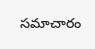సమాచారం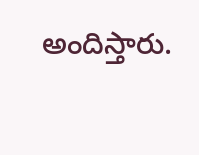అందిస్తారు.